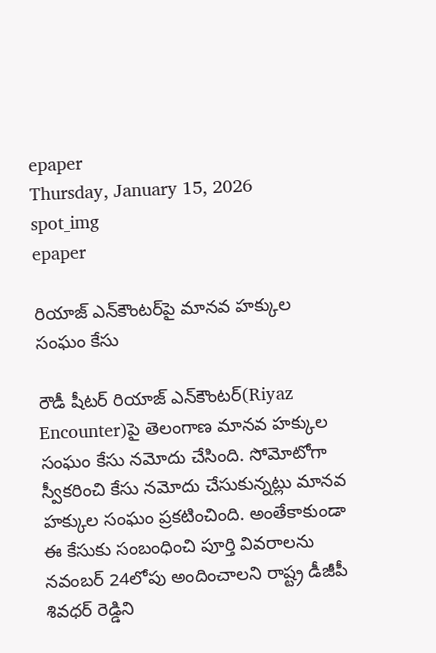epaper
Thursday, January 15, 2026
spot_img
epaper

రియాజ్ ఎన్‌కౌంటర్‌పై మానవ హక్కుల సంఘం కేసు

రౌడీ షీటర్ రియాజ్ ఎన్‌కౌంటర్‌(Riyaz Encounter)పై తెలంగాణ మానవ హక్కుల సంఘం కేసు నమోదు చేసింది. సోమోటోగా స్వీకరించి కేసు నమోదు చేసుకున్నట్లు మానవ హక్కుల సంఘం ప్రకటించింది. అంతేకాకుండా ఈ కేసుకు సంబంధించి పూర్తి వివరాలను నవంబర్ 24లోపు అందించాలని రాష్ట్ర డీజీపీ శివధర్ రెడ్డిని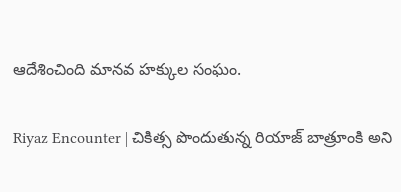ఆదేశించింది మానవ హక్కుల సంఘం.

Riyaz Encounter | చికిత్స పొందుతున్న రియాజ్ బాత్రూంకి అని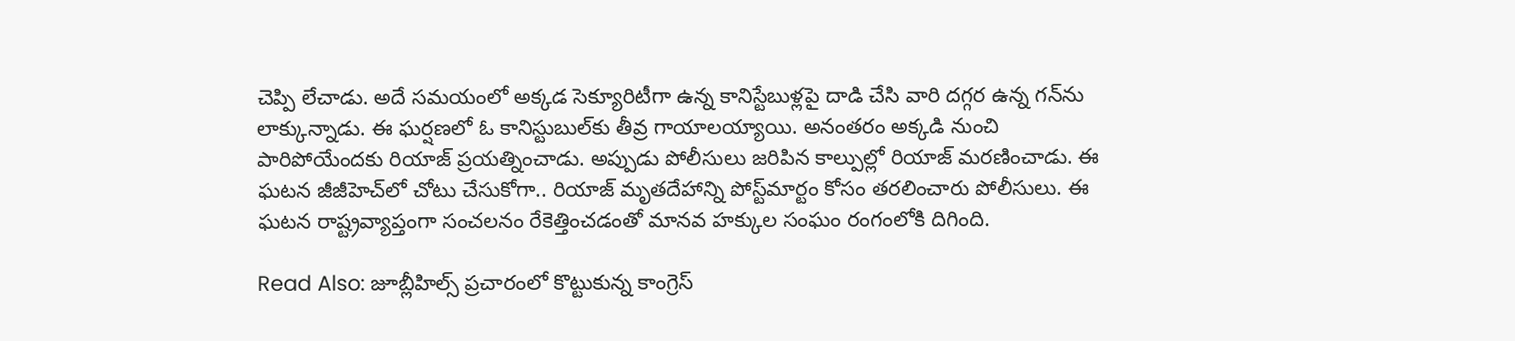చెప్పి లేచాడు. అదే సమయంలో అక్కడ సెక్యూరిటీగా ఉన్న కానిస్టేబుళ్లపై దాడి చేసి వారి దగ్గర ఉన్న గన్‌ను లాక్కున్నాడు. ఈ ఘర్షణలో ఓ కానిస్టుబుల్‌కు తీవ్ర గాయాలయ్యాయి. అనంతరం అక్కడి నుంచి పారిపోయేందకు రియాజ్ ప్రయత్నించాడు. అప్పుడు పోలీసులు జరిపిన కాల్పుల్లో రియాజ్ మరణించాడు. ఈ ఘటన జీజీహెచ్‌లో చోటు చేసుకోగా.. రియాజ్‌ మృతదేహాన్ని పోస్ట్‌మార్టం కోసం తరలించారు పోలీసులు. ఈ ఘటన రాష్ట్రవ్యాప్తంగా సంచలనం రేకెత్తించడంతో మానవ హక్కుల సంఘం రంగంలోకి దిగింది.

Read Also: జూబ్లీహిల్స్ ప్రచారంలో కొట్టుకున్న కాంగ్రెస్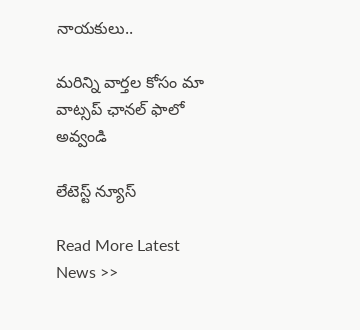నాయకులు..

మ‌రిన్ని వార్త‌ల కోసం మా వాట్స‌ప్ ఛాన‌ల్ ఫాలో అవ్వండి

లేటెస్ట్ న్యూస్‌

Read More Latest News >>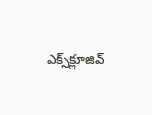ఎక్స్‌క్లూజివ్‌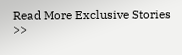Read More Exclusive Stories >>